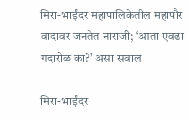मिरा-भाईंदर महापालिकेतील महापौर वादावर जनतेत नाराजी; ‘आता एवढा गदारोळ का?’ असा सवाल

मिरा-भाईंदर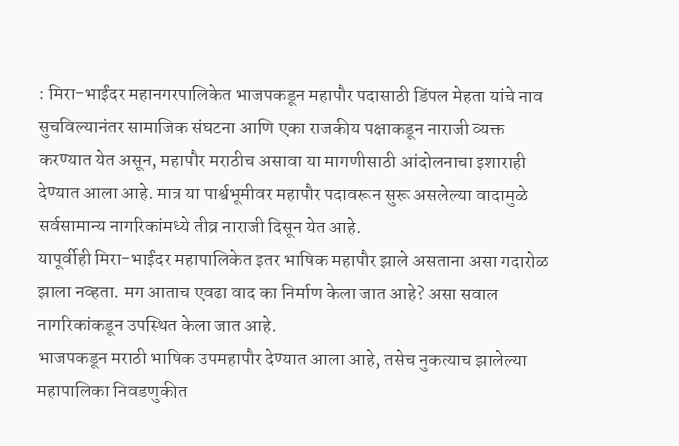: मिरा-भाईंदर महानगरपालिकेत भाजपकडून महापौर पदासाठी डिंपल मेहता यांचे नाव सुचविल्यानंतर सामाजिक संघटना आणि एका राजकीय पक्षाकडून नाराजी व्यक्त करण्यात येत असून, महापौर मराठीच असावा या मागणीसाठी आंदोलनाचा इशाराही देण्यात आला आहे. मात्र या पार्श्वभूमीवर महापौर पदावरून सुरू असलेल्या वादामुळे सर्वसामान्य नागरिकांमध्ये तीव्र नाराजी दिसून येत आहे.
यापूर्वीही मिरा-भाईंदर महापालिकेत इतर भाषिक महापौर झाले असताना असा गदारोळ झाला नव्हता. मग आताच एवढा वाद का निर्माण केला जात आहे? असा सवाल नागरिकांकडून उपस्थित केला जात आहे.
भाजपकडून मराठी भाषिक उपमहापौर देण्यात आला आहे, तसेच नुकत्याच झालेल्या महापालिका निवडणुकीत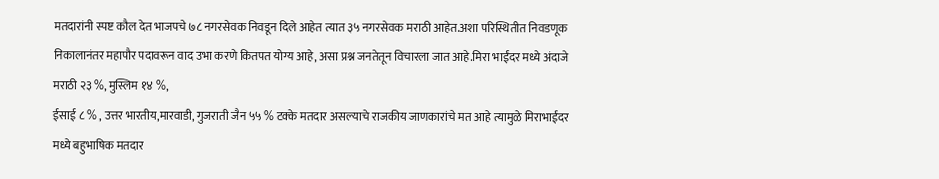मतदारांनी स्पष्ट कौल देत भाजपचे ७८ नगरसेवक निवडून दिले आहेत त्यात ३५ नगरसेवक मराठी आहेत.अशा परिस्थितीत निवडणूक निकालानंतर महापौर पदावरून वाद उभा करणे कितपत योग्य आहे, असा प्रश्न जनतेतून विचारला जात आहे.मिरा भाईंदर मध्ये अंदाजे मराठी २३ %, मुस्लिम १४ %,
ईसाई ८ % , उत्तर भारतीय,मारवाडी, गुजराती जैन ५५ % टक्के मतदार असल्याचे राजकीय जाणकारांचे मत आहे त्यामुळे मिराभाईंदर मध्ये बहुभाषिक मतदार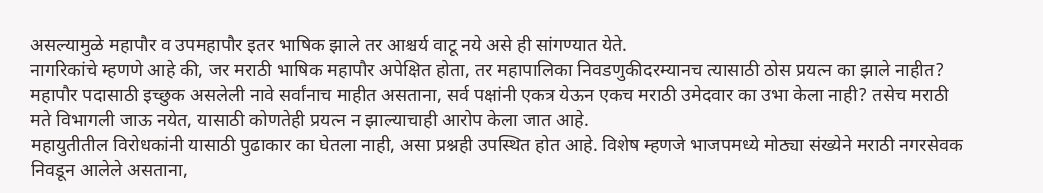असल्यामुळे महापौर व उपमहापौर इतर भाषिक झाले तर आश्चर्य वाटू नये असे ही सांगण्यात येते.
नागरिकांचे म्हणणे आहे की, जर मराठी भाषिक महापौर अपेक्षित होता, तर महापालिका निवडणुकीदरम्यानच त्यासाठी ठोस प्रयत्न का झाले नाहीत? महापौर पदासाठी इच्छुक असलेली नावे सर्वांनाच माहीत असताना, सर्व पक्षांनी एकत्र येऊन एकच मराठी उमेदवार का उभा केला नाही? तसेच मराठी मते विभागली जाऊ नयेत, यासाठी कोणतेही प्रयत्न न झाल्याचाही आरोप केला जात आहे.
महायुतीतील विरोधकांनी यासाठी पुढाकार का घेतला नाही, असा प्रश्नही उपस्थित होत आहे. विशेष म्हणजे भाजपमध्ये मोठ्या संख्येने मराठी नगरसेवक निवडून आलेले असताना,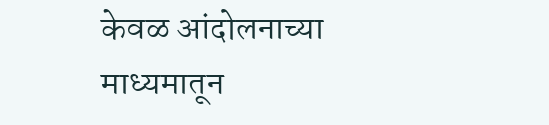केवळ आंदोलनाच्या माध्यमातून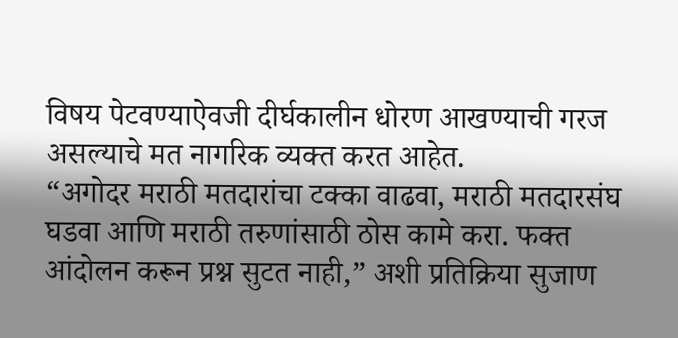विषय पेटवण्याऐवजी दीर्घकालीन धोरण आखण्याची गरज असल्याचे मत नागरिक व्यक्त करत आहेत.
“अगोदर मराठी मतदारांचा टक्का वाढवा, मराठी मतदारसंघ घडवा आणि मराठी तरुणांसाठी ठोस कामे करा. फक्त आंदोलन करून प्रश्न सुटत नाही,” अशी प्रतिक्रिया सुजाण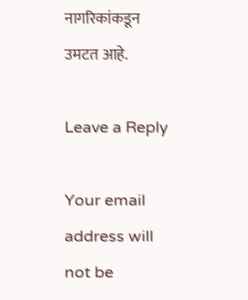नागरिकांकडून उमटत आहे.

Leave a Reply

Your email address will not be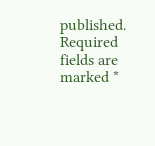published. Required fields are marked *